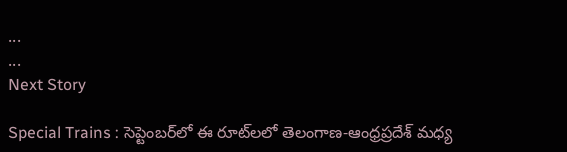...
...
Next Story

Special Trains : సెప్టెంబర్‌లో ఈ రూట్‌లలో తెలంగాణ-ఆంధ్రప్రదేశ్ మధ్య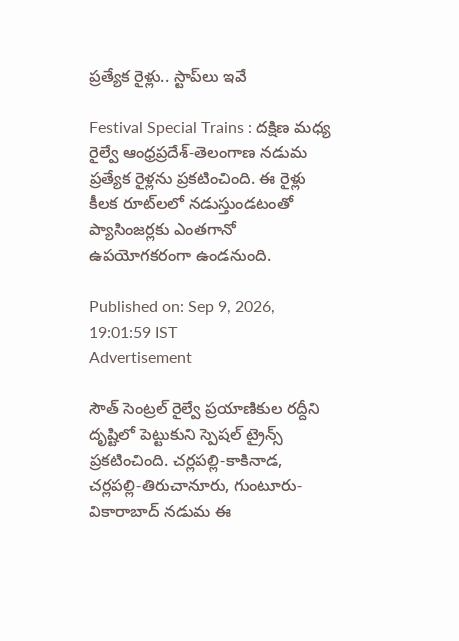ప్రత్యేక రైళ్లు.. స్టాప్‌లు ఇవే

Festival Special Trains : దక్షిణ మధ్య రైల్వే ఆంధ్రప్రదేశ్-తెలంగాణ నడుమ ప్రత్యేక రైళ్లను ప్రకటించింది. ఈ రైళ్లు కీలక రూట్‌లలో నడుస్తుండటంతో ప్యాసింజర్లకు ఎంతగానో ఉపయోగకరంగా ఉండనుంది.

Published on: Sep 9, 2026, 19:01:59 IST
Advertisement

సౌత్ సెంట్రల్ రైల్వే ప్రయాణికుల రద్దీని దృష్టిలో పెట్టుకుని స్పెషల్ ట్రైన్స్ ప్రకటించింది. చర్లపల్లి-కాకినాడ, చర్లపల్లి-తిరుచానూరు, గుంటూరు-వికారాబాద్ నడుమ ఈ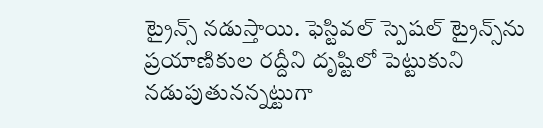ట్రైన్స్ నడుస్తాయి. ఫెస్టివల్ స్పెషల్ ట్రైన్స్‌ను ప్రయాణికుల రద్దీని దృష్టిలో పెట్టుకుని నడుపుతునన్నట్టుగా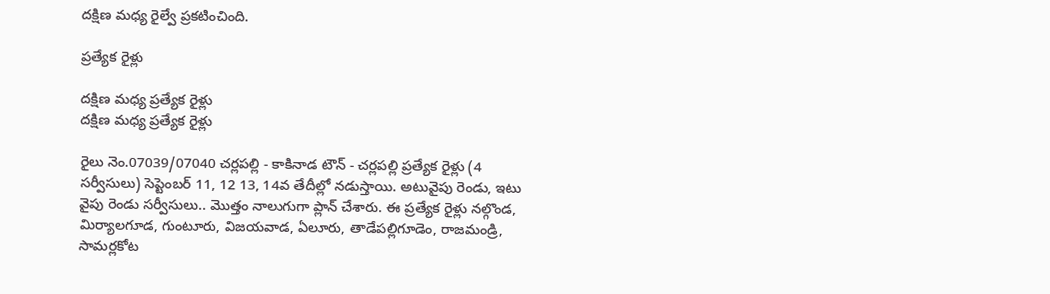దక్షిణ మధ్య రైల్వే ప్రకటించింది.

ప్రత్యేక రైళ్లు

దక్షిణ మధ్య ప్రత్యేక రైళ్లు
దక్షిణ మధ్య ప్రత్యేక రైళ్లు

రైలు నెం.07039/07040 చర్లపల్లి - కాకినాడ టౌన్ - చర్లపల్లి ప్రత్యేక రైళ్లు (4 సర్వీసులు) సెప్టెంబర్ 11, 12 13, 14వ తేదీల్లో నడుస్తాయి. అటువైపు రెండు, ఇటు వైపు రెండు సర్వీసులు.. మెుత్తం నాలుగుగా ప్లాన్ చేశారు. ఈ ప్రత్యేక రైళ్లు నల్గొండ, మిర్యాలగూడ, గుంటూరు, విజయవాడ, ఏలూరు, తాడేపల్లిగూడెం, రాజమండ్రి, సామర్లకోట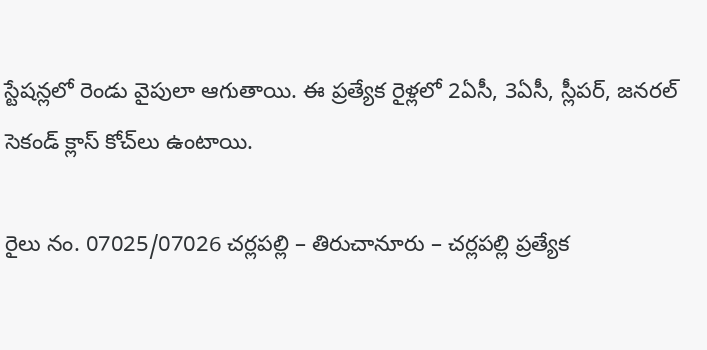స్టేషన్లలో రెండు వైపులా ఆగుతాయి. ఈ ప్రత్యేక రైళ్లలో 2ఏసీ, 3ఏసీ, స్లీపర్, జనరల్ సెకండ్ క్లాస్ కోచ్‌లు ఉంటాయి.

రైలు నం. 07025/07026 చర్లపల్లి – తిరుచానూరు – చర్లపల్లి ప్రత్యేక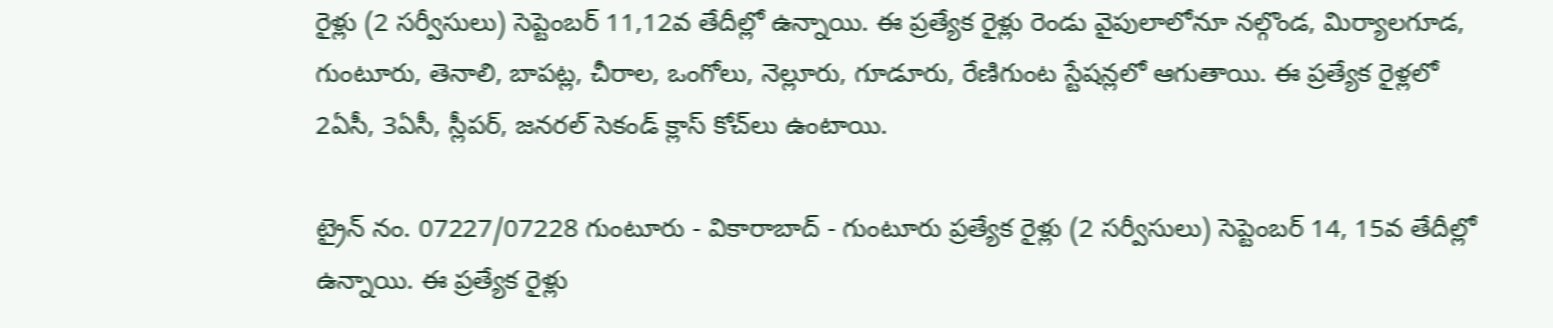రైళ్లు (2 సర్వీసులు) సెప్టెంబర్ 11,12వ తేదీల్లో ఉన్నాయి. ఈ ప్రత్యేక రైళ్లు రెండు వైపులాలోనూ నల్గొండ, మిర్యాలగూడ, గుంటూరు, తెనాలి, బాపట్ల, చీరాల, ఒంగోలు, నెల్లూరు, గూడూరు, రేణిగుంట స్టేషన్లలో ఆగుతాయి. ఈ ప్రత్యేక రైళ్లలో 2ఏసీ, 3ఏసీ, స్లీపర్, జనరల్ సెకండ్ క్లాస్ కోచ్‌లు ఉంటాయి.

ట్రైన్ నం. 07227/07228 గుంటూరు - వికారాబాద్ - గుంటూరు ప్రత్యేక రైళ్లు (2 సర్వీసులు) సెప్టెంబర్ 14, 15వ తేదీల్లో ఉన్నాయి. ఈ ప్రత్యేక రైళ్లు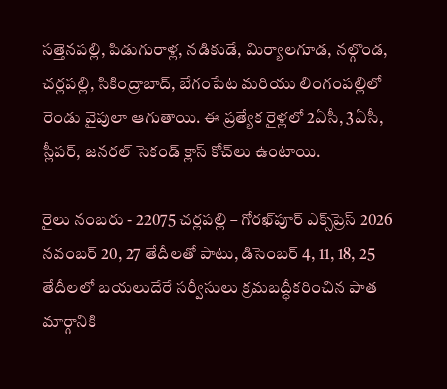సత్తెనపల్లి, పిడుగురాళ్ల, నడికుడే, మిర్యాలగూడ, నల్గొండ, చర్లపల్లి, సికింద్రాబాద్, బేగంపేట మరియు లింగంపల్లిలో రెండు వైపులా ఆగుతాయి. ఈ ప్రత్యేక రైళ్లలో 2ఏసీ, 3ఏసీ, స్లీపర్, జనరల్ సెకండ్ క్లాస్ కోచ్‌లు ఉంటాయి.

రైలు నంబరు - 22075 చర్లపల్లి – గోరఖ్‌పూర్ ఎక్స్‌ప్రెస్ 2026 నవంబర్ 20, 27 తేదీలతో పాటు, డిసెంబర్ 4, 11, 18, 25 తేదీలలో బయలుదేరే సర్వీసులు క్రమబద్ధీకరించిన పాత మార్గానికి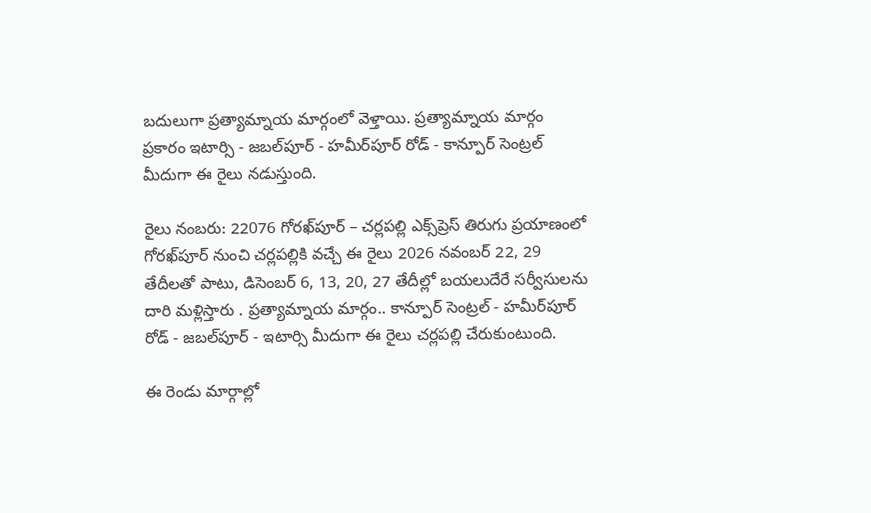బదులుగా ప్రత్యామ్నాయ మార్గంలో వెళ్తాయి. ప్రత్యామ్నాయ మార్గం ప్రకారం ఇటార్సి - జబల్‌పూర్ - హమీర్‌పూర్ రోడ్ - కాన్పూర్ సెంట్రల్ మీదుగా ఈ రైలు నడుస్తుంది.

రైలు నంబరు: 22076 గోరఖ్‌పూర్ – చర్లపల్లి ఎక్స్‌ప్రెస్ తిరుగు ప్రయాణంలో గోరఖ్‌పూర్ నుంచి చర్లపల్లికి వచ్చే ఈ రైలు 2026 నవంబర్ 22, 29 తేదీలతో పాటు, డిసెంబర్ 6, 13, 20, 27 తేదీల్లో బయలుదేరే సర్వీసులను దారి మళ్లిస్తారు . ప్రత్యామ్నాయ మార్గం.. కాన్పూర్ సెంట్రల్ - హమీర్‌పూర్ రోడ్ - జబల్‌పూర్ - ఇటార్సి మీదుగా ఈ రైలు చర్లపల్లి చేరుకుంటుంది.

ఈ రెండు మార్గాల్లో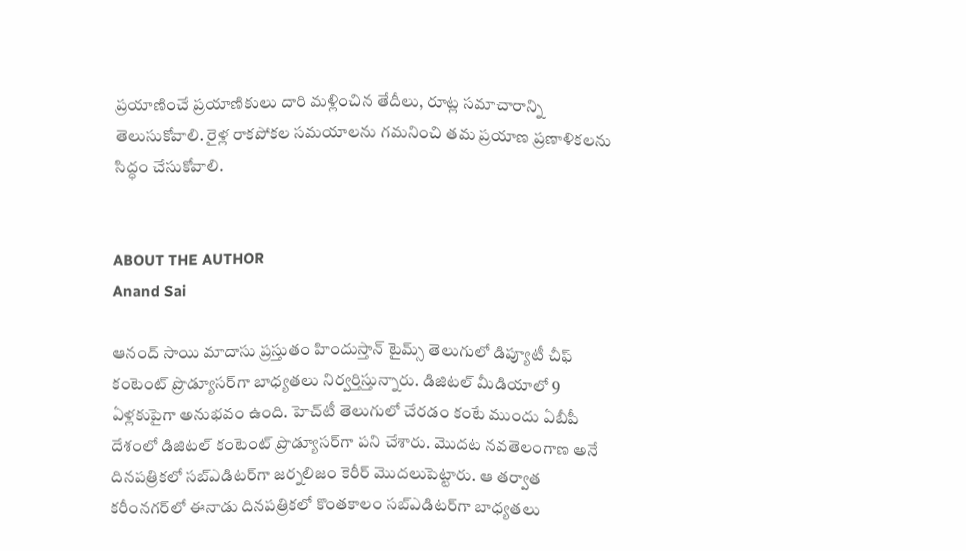ప్రయాణించే ప్రయాణికులు దారి మళ్లించిన తేదీలు, రూట్ల సమాచారాన్ని తెలుసుకోవాలి. రైళ్ల రాకపోకల సమయాలను గమనించి తమ ప్రయాణ ప్రణాళికలను సిద్ధం చేసుకోవాలి.


ABOUT THE AUTHOR
Anand Sai

ఆనంద్ సాయి మాదాసు ప్రస్తుతం హిందుస్తాన్ టైమ్స్ తెలుగులో డిప్యూటీ చీఫ్ కంటెంట్ ప్రొడ్యూసర్‌గా బాధ్యతలు నిర్వర్తిస్తున్నారు. డిజిటల్ మీడియాలో 9 ఏళ్లకుపైగా అనుభవం ఉంది. హెచ్‌టీ తెలుగులో చేరడం కంటే ముందు ఏబీపీ దేశంలో డిజిటల్ కంటెంట్ ప్రొడ్యూసర్‌గా పని చేశారు. మెుదట నవతెలంగాణ అనే దినపత్రికలో సబ్ఎడిటర్‌గా జర్నలిజం కెరీర్ మెుదలుపెట్టారు. ఆ తర్వాత కరీంనగర్‌లో ఈనాడు దినపత్రికలో కొంతకాలం సబ్‌ఎడిటర్‌గా బాధ్యతలు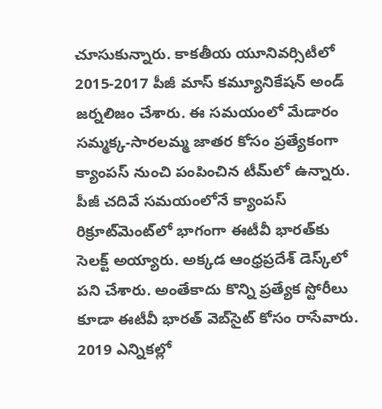చూసుకున్నారు. కాకతీయ యూనివర్సిటీలో 2015-2017 పీజీ మాస్ కమ్యూనికేషన్ అండ్ జర్నలిజం చేశారు. ఈ సమయంలో మేడారం సమ్మక్క-సారలమ్మ జాతర కోసం ప్రత్యేకంగా క్యాంపస్ నుంచి పంపించిన టీమ్‌లో ఉన్నారు. పీజీ చదివే సమయంలోనే క్యాంపస్ రిక్రూట్‌మెంట్‌లో భాగంగా ఈటీవీ భారత్‌కు సెలక్ట్ అయ్యారు. అక్కడ ఆంధ్రప్రదేశ్‌ డెస్క్‌లో పని చేశారు. అంతేకాదు కొన్ని ప్రత్యేక స్టోరీలు కూడా ఈటీవీ భారత్ వెబ్‌సైట్ కోసం రాసేవారు. 2019 ఎన్నికల్లో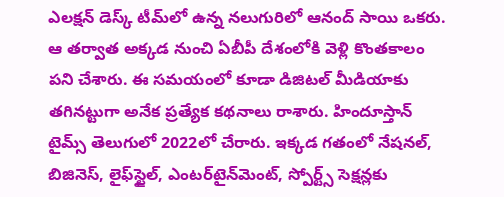ఎలక్షన్ డెస్క్‌ టీమ్‌లో ఉన్న నలుగురిలో ఆనంద్ సాయి ఒకరు. ఆ తర్వాత అక్కడ నుంచి ఏబీపీ దేశంలోకి వెళ్లి కొంతకాలం పని చేశారు. ఈ సమయంలో కూడా డిజిటల్ మీడియాకు తగినట్టుగా అనేక ప్రత్యేక కథనాలు రాశారు. హిందూస్తాన్ టైమ్స్‌ తెలుగులో 2022లో చేరారు. ఇక్కడ గతంలో నేషనల్, బిజినెస్, లైఫ్‌స్టైల్, ఎంటర్‌టైన్‌మెంట్‌, స్పోర్ట్స్‌ సెక్షన్లకు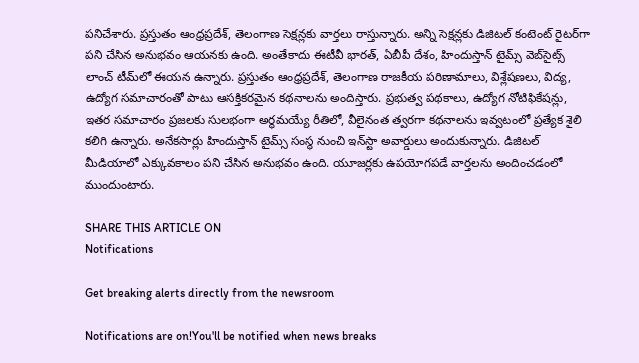పనిచేశారు. ప్రస్తుతం ఆంధ్రప్రదేశ్, తెలంగాణ సెక్షన్లకు వార్తలు రాస్తున్నారు. అన్ని సెక్షన్లకు డిజిటల్ కంటెంట్ రైటర్‌గా పని చేసిన అనుభవం ఆయనకు ఉంది. అంతేకాదు ఈటీవీ భారత్, ఏబీపీ దేశం, హిందుస్తాన్ టైమ్స్ వెబ్‌సైట్స్ లాంచ్ టీమ్‌లో ఈయన ఉన్నారు. ప్రస్తుతం ఆంధ్రప్రదేశ్, తెలంగాణ రాజకీయ పరిణామాలు, విశ్లేషణలు, విద్య, ఉద్యోగ సమాచారంతో పాటు ఆసక్తికరమైన కథనాలను అందిస్తారు. ప్రభుత్వ పథకాలు, ఉద్యోగ నోటిఫికేషన్లు, ఇతర సమాచారం ప్రజలకు సులభంగా అర్థమయ్యే రీతిలో, వీలైనంత త్వరగా కథనాలను ఇవ్వటంలో ప్రత్యేక శైలి కలిగి ఉన్నారు. అనేకసార్లు హిందుస్తాన్ టైమ్స్ సంస్థ నుంచి ఇన్‌స్టా అవార్డులు అందుకున్నారు. డిజిటల్ మీడియాలో ఎక్కువకాలం పని చేసిన అనుభవం ఉంది. యూజర్లకు ఉపయోగపడే వార్తలను అందించడంలో ముందుంటారు.

SHARE THIS ARTICLE ON
Notifications

Get breaking alerts directly from the newsroom

Notifications are on!You'll be notified when news breaks